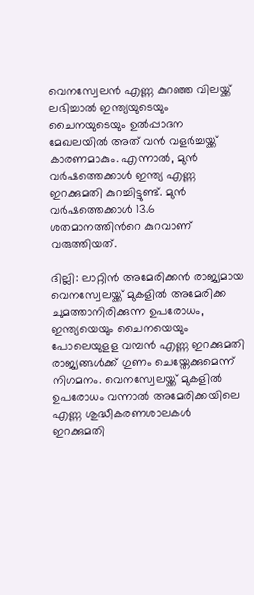വെനസ്വേലന്‍ എണ്ണ കുറഞ്ഞ വിലയ്ക്ക് ലഭിച്ചാല്‍ ഇന്ത്യയുടെയും ചൈനയുടെയും ഉല്‍പ്പാദന മേഖലയില്‍ അത് വന്‍ വളര്‍ച്ചയ്ക്ക് കാരണമാകും. എന്നാല്‍, മുന്‍ വര്‍ഷത്തെക്കാള്‍ ഇന്ത്യ എണ്ണ ഇറക്കുമതി കുറച്ചിട്ടുണ്ട്. മുന്‍ വര്‍ഷത്തെക്കാള്‍ 13.6 ശതമാനത്തിന്‍റെ കുറവാണ് വരുത്തിയത്.

ദില്ലി: ലാറ്റിന്‍ അമേരിക്കന്‍ രാജ്യമായ വെനസ്വേലയ്ക്ക് മുകളില്‍ അമേരിക്ക ചുമത്താനിരിക്കുന്ന ഉപരോധം, ഇന്ത്യയെയും ചൈനയെയും പോലെയുളള വമ്പന്‍ എണ്ണ ഇറക്കുമതി രാജ്യങ്ങള്‍ക്ക് ഗുണം ചെയ്തേക്കുമെന്ന് നിഗമനം. വെനസ്വേലയ്ക്ക് മുകളില്‍ ഉപരോധം വന്നാല്‍ അമേരിക്കയിലെ എണ്ണ ശുദ്ധീകരണശാലകള്‍ ഇറക്കുമതി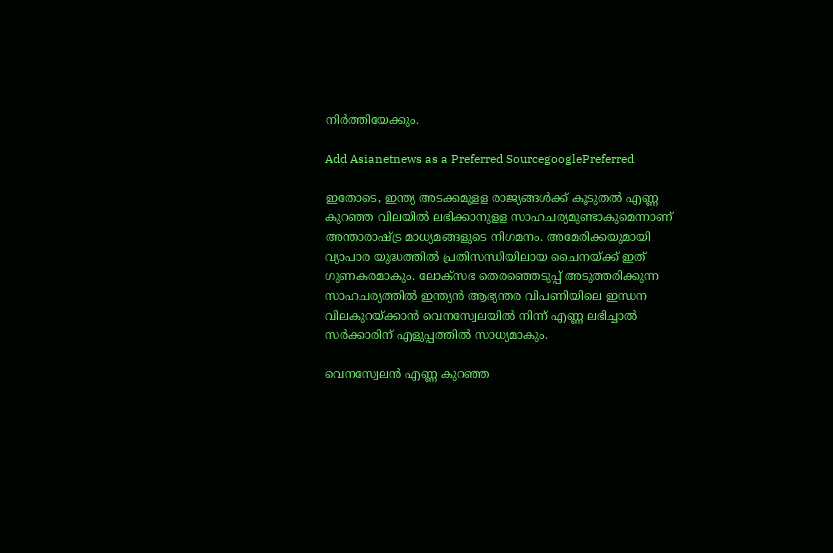നിര്‍ത്തിയേക്കും.

Add Asianetnews as a Preferred SourcegooglePreferred

ഇതോടെ, ഇന്ത്യ അടക്കമുളള രാജ്യങ്ങള്‍ക്ക് കൂടുതല്‍ എണ്ണ കുറഞ്ഞ വിലയില്‍ ലഭിക്കാനുളള സാഹചര്യമുണ്ടാകുമെന്നാണ് അന്താരാഷ്ട്ര മാധ്യമങ്ങളുടെ നിഗമനം. അമേരിക്കയുമായി വ്യാപാര യുദ്ധത്തില്‍ പ്രതിസന്ധിയിലായ ചൈനയ്ക്ക് ഇത് ഗുണകരമാകും. ലോക്സഭ തെരഞ്ഞെടുപ്പ് അടുത്തരിക്കുന്ന സാഹചര്യത്തില്‍ ഇന്ത്യന്‍ ആഭ്യന്തര വിപണിയിലെ ഇന്ധന വിലകുറയ്ക്കാന്‍ വെനസ്വേലയില്‍ നിന്ന് എണ്ണ ലഭിച്ചാല്‍ സര്‍ക്കാരിന് എളുപ്പത്തില്‍ സാധ്യമാകും.

വെനസ്വേലന്‍ എണ്ണ കുറഞ്ഞ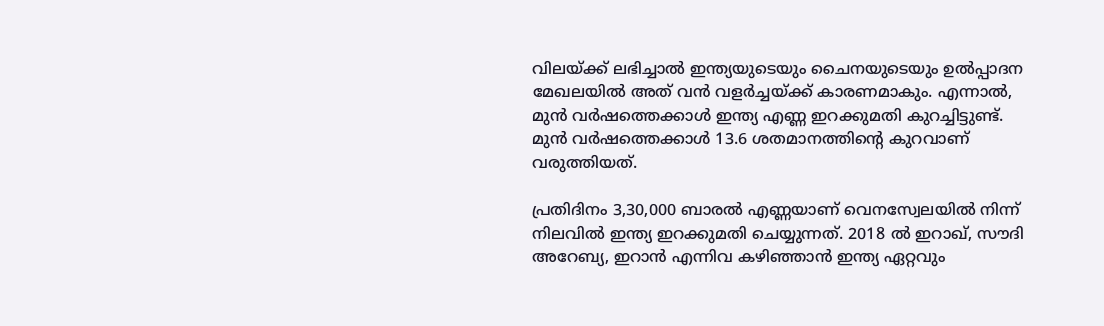വിലയ്ക്ക് ലഭിച്ചാല്‍ ഇന്ത്യയുടെയും ചൈനയുടെയും ഉല്‍പ്പാദന മേഖലയില്‍ അത് വന്‍ വളര്‍ച്ചയ്ക്ക് കാരണമാകും. എന്നാല്‍, മുന്‍ വര്‍ഷത്തെക്കാള്‍ ഇന്ത്യ എണ്ണ ഇറക്കുമതി കുറച്ചിട്ടുണ്ട്. മുന്‍ വര്‍ഷത്തെക്കാള്‍ 13.6 ശതമാനത്തിന്‍റെ കുറവാണ് വരുത്തിയത്.

പ്രതിദിനം 3,30,000 ബാരല്‍ എണ്ണയാണ് വെനസ്വേലയില്‍ നിന്ന് നിലവില്‍ ഇന്ത്യ ഇറക്കുമതി ചെയ്യുന്നത്. 2018 ല്‍ ഇറാഖ്, സൗദി അറേബ്യ, ഇറാന്‍ എന്നിവ കഴിഞ്ഞാന്‍ ഇന്ത്യ ഏറ്റവും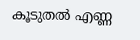കൂടുതല്‍ എണ്ണ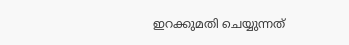ഇറക്കുമതി ചെയ്യുന്നത്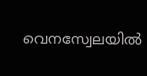വെനസ്വേലയില്‍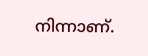നിന്നാണ്.